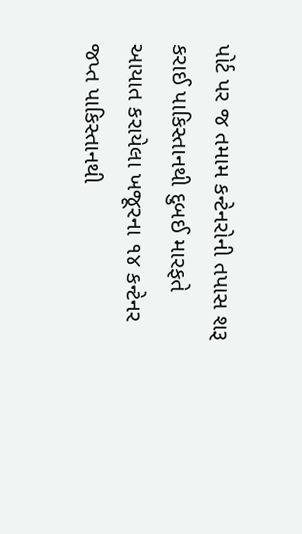પોર્ટ પર જ તમામ કન્ટેનરોની તપાસ શરૂ કરાઈ પાકિસ્તાનથી દુબઈ મારફતે આયાત કરાયેલા ખજૂરના ૧૪ કન્ટેનર જપ્ત પાકિસ્તાનથી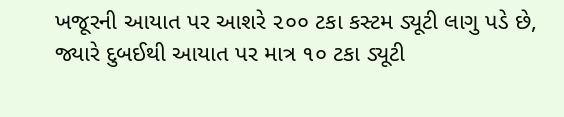ખજૂરની આયાત પર આશરે ૨૦૦ ટકા કસ્ટમ ડ્યૂટી લાગુ પડે છે, જ્યારે દુબઈથી આયાત પર માત્ર ૧૦ ટકા ડ્યૂટી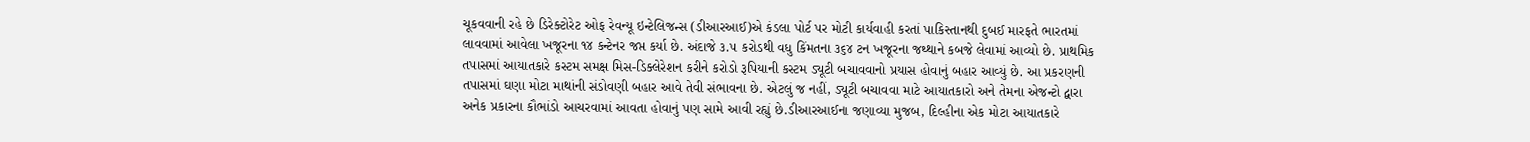ચૂકવવાની રહે છે ડિરેક્ટોરેટ ઓફ રેવન્યૂ ઇન્ટેલિજન્સ (ડીઆરઆઈ)એ કંડલા પોર્ટ પર મોટી કાર્યવાહી કરતાં પાકિસ્તાનથી દુબઈ મારફતે ભારતમાં લાવવામાં આવેલા ખજૂરના ૧૪ કન્ટેનર જપ્ત કર્યા છે. અંદાજે ૩.૫ કરોડથી વધુ કિંમતના ૩૬૪ ટન ખજૂરના જથ્થાને કબજે લેવામાં આવ્યો છે. પ્રાથમિક તપાસમાં આયાતકારે કસ્ટમ સમક્ષ મિસ-ડિક્લેરેશન કરીને કરોડો રૂપિયાની કસ્ટમ ડ્યૂટી બચાવવાનો પ્રયાસ હોવાનું બહાર આવ્યું છે. આ પ્રકરણની તપાસમાં ઘણા મોટા માથાંની સંડોવણી બહાર આવે તેવી સંભાવના છે. એટલું જ નહીં, ડ્યૂટી બચાવવા માટે આયાતકારો અને તેમના એજન્ટો દ્વારા અનેક પ્રકારના કૌભાંડો આચરવામાં આવતા હોવાનું પણ સામે આવી રહ્યું છે.ડીઆરઆઈના જણાવ્યા મુજબ, દિલ્હીના એક મોટા આયાતકારે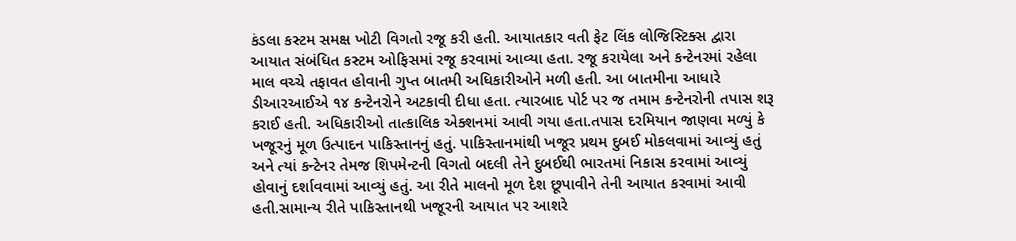કંડલા કસ્ટમ સમક્ષ ખોટી વિગતો રજૂ કરી હતી. આયાતકાર વતી ફેટ લિંક લોજિસ્ટિક્સ દ્વારા આયાત સંબંધિત કસ્ટમ ઓફિસમાં રજૂ કરવામાં આવ્યા હતા. રજૂ કરાયેલા અને કન્ટેનરમાં રહેલા માલ વચ્ચે તફાવત હોવાની ગુપ્ત બાતમી અધિકારીઓને મળી હતી. આ બાતમીના આધારે ડીઆરઆઈએ ૧૪ કન્ટેનરોને અટકાવી દીધા હતા. ત્યારબાદ પોર્ટ પર જ તમામ કન્ટેનરોની તપાસ શરૂ કરાઈ હતી. અધિકારીઓ તાત્કાલિક એક્શનમાં આવી ગયા હતા.તપાસ દરમિયાન જાણવા મળ્યું કે ખજૂરનું મૂળ ઉત્પાદન પાકિસ્તાનનું હતું. પાકિસ્તાનમાંથી ખજૂર પ્રથમ દુબઈ મોકલવામાં આવ્યું હતું અને ત્યાં કન્ટેનર તેમજ શિપમેન્ટની વિગતો બદલી તેને દુબઈથી ભારતમાં નિકાસ કરવામાં આવ્યું હોવાનું દર્શાવવામાં આવ્યું હતું. આ રીતે માલનો મૂળ દેશ છૂપાવીને તેની આયાત કરવામાં આવી હતી.સામાન્ય રીતે પાકિસ્તાનથી ખજૂરની આયાત પર આશરે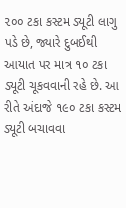૨૦૦ ટકા કસ્ટમ ડ્યૂટી લાગુ પડે છે, જ્યારે દુબઈથી આયાત પર માત્ર ૧૦ ટકા ડ્યૂટી ચૂકવવાની રહે છે. આ રીતે અંદાજે ૧૯૦ ટકા કસ્ટમ ડ્યૂટી બચાવવા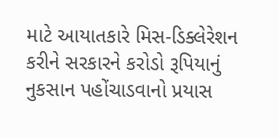માટે આયાતકારે મિસ-ડિક્લેરેશન કરીને સરકારને કરોડો રૂપિયાનું નુકસાન પહોંચાડવાનો પ્રયાસ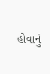હોવાનું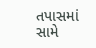તપાસમાં સામે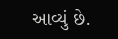આવ્યું છે.